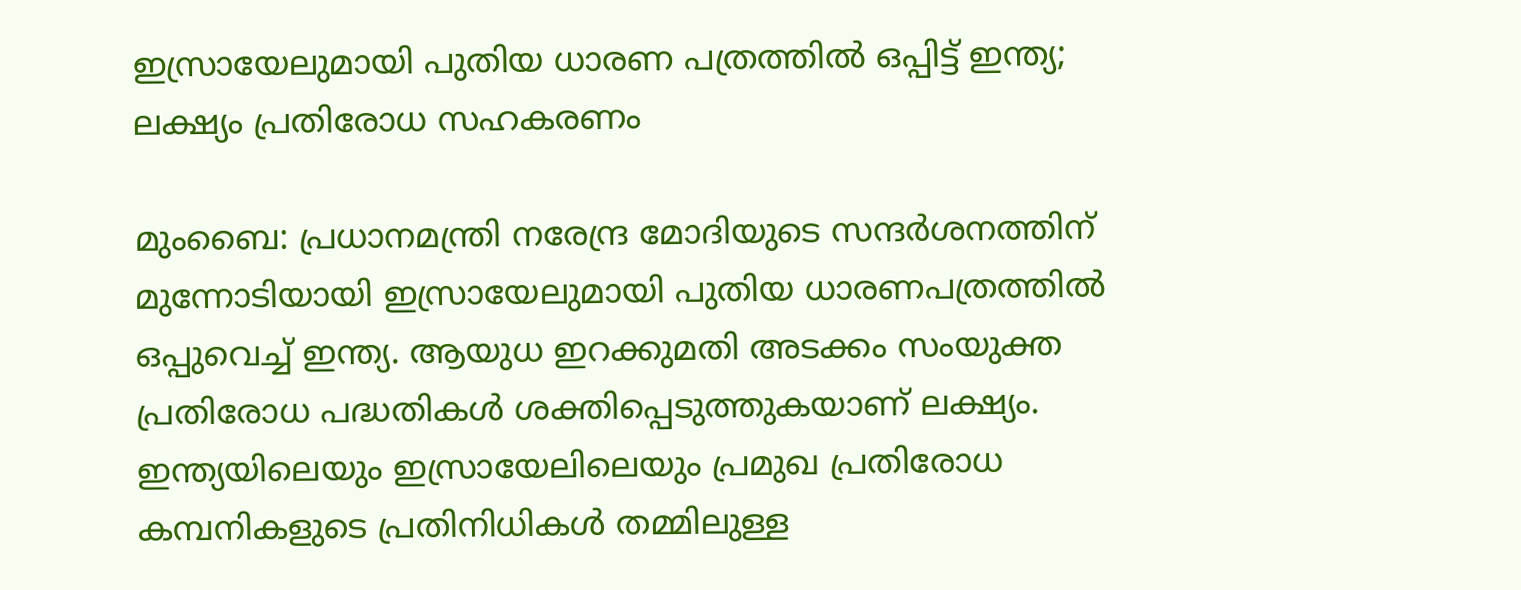ഇസ്രായേലുമായി പുതിയ ധാരണ പത്രത്തിൽ ഒപ്പിട്ട് ഇന്ത്യ; ലക്ഷ്യം പ്രതിരോധ സഹകരണം

മുംബൈ: പ്രധാനമന്ത്രി നരേന്ദ്ര മോദിയുടെ സന്ദർശനത്തിന് മുന്നോടിയായി ഇസ്രായേലുമായി പുതിയ ധാരണപത്രത്തിൽ ഒപ്പുവെച്ച് ഇന്ത്യ. ആയുധ ഇറക്കുമതി അടക്കം സംയുക്ത പ്രതിരോധ പദ്ധതികൾ ശക്തിപ്പെടുത്തുകയാണ് ലക്ഷ്യം. ഇന്ത്യയിലെയും ഇസ്രായേലിലെയും പ്രമുഖ പ്രതിരോധ കമ്പനികളുടെ പ്രതിനിധികൾ തമ്മിലുള്ള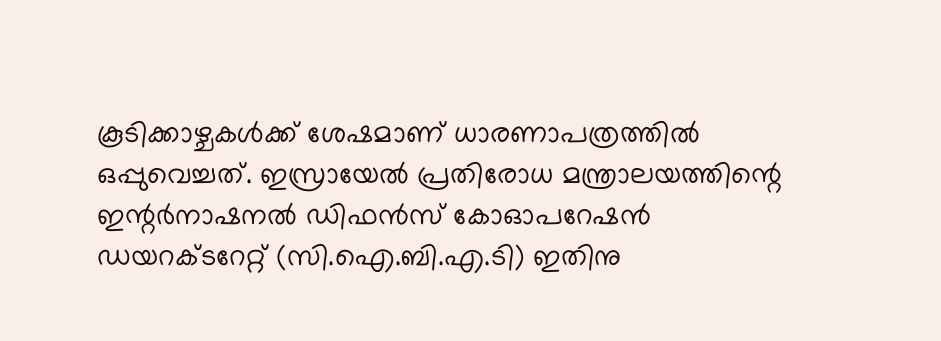കൂടിക്കാഴ്ചകൾക്ക് ശേഷമാണ് ധാരണാപത്രത്തിൽ ഒപ്പുവെച്ചത്. ഇസ്രായേൽ പ്രതിരോധ മന്ത്രാലയത്തിന്റെ ഇന്റർനാഷനൽ ഡിഫൻസ് കോഓപറേഷൻ ഡയറക്ടറേറ്റ് (സി.ഐ.ബി.എ.ടി) ഇതിനു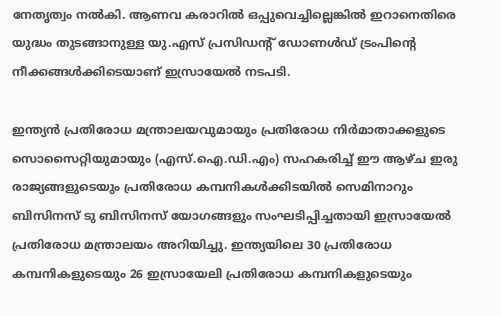നേതൃത്വം നൽകി. ആണവ കരാറിൽ ഒപ്പുവെച്ചില്ലെങ്കിൽ ഇറാനെതിരെ യുദ്ധം തുടങ്ങാനുള്ള യു.എസ് പ്രസിഡന്റ് ഡോണൾഡ് ട്രംപിന്റെ നീക്കങ്ങൾക്കിടെയാണ് ഇസ്രായേൽ നടപടി.

ഇന്ത്യൻ പ്രതിരോധ മന്ത്രാലയവുമായും പ്രതിരോധ നിർമാതാക്കളുടെ സൊസൈറ്റിയുമായും (എസ്‌.ഐ‌.ഡി.എം) സഹകരിച്ച് ഈ ആഴ്ച ഇരു രാജ്യങ്ങളുടെയും പ്രതിരോധ കമ്പനികൾക്കിടയിൽ സെമിനാറും ബിസിനസ് ടു ബിസിനസ് യോഗങ്ങളും സംഘടിപ്പിച്ചതായി ഇസ്രായേൽ പ്രതിരോധ മന്ത്രാലയം അറിയിച്ചു. ഇന്ത്യയിലെ 30 പ്രതിരോധ കമ്പനികളുടെയും 26 ഇസ്രായേലി പ്രതിരോധ കമ്പനികളുടെയും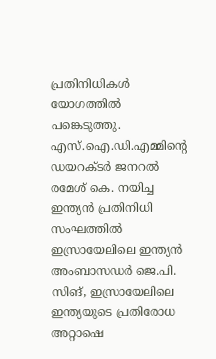പ്രതിനിധികൾ യോഗത്തിൽ പങ്കെടുത്തു. എസ്‌.ഐ‌.ഡി.എമ്മിന്റെ ഡയറക്ടർ ജനറൽ രമേശ് കെ. നയിച്ച ഇന്ത്യൻ പ്രതിനിധി സംഘത്തിൽ ഇസ്രായേലിലെ ഇന്ത്യൻ അംബാസഡർ ജെ.പി. സിങ്, ഇസ്രായേലിലെ ഇന്ത്യയുടെ പ്രതിരോധ അറ്റാഷെ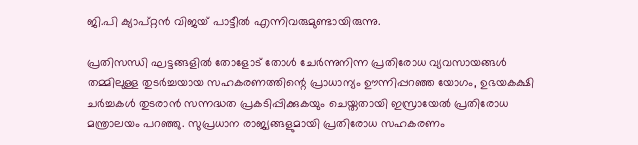ജി.പി ക്യാപ്റ്റൻ വിജയ് പാട്ടീൽ എന്നിവരുമുണ്ടായിരുന്നു.

പ്രതിസന്ധി ഘട്ടങ്ങളിൽ തോളോട് തോൾ ചേർന്നുനിന്ന പ്രതിരോധ വ്യവസായങ്ങൾ തമ്മിലുള്ള തുടർച്ചയായ സഹകരണത്തിന്റെ പ്രാധാന്യം ഊന്നിപ്പറഞ്ഞ യോഗം, ഉഭയകക്ഷി ചർച്ചകൾ തുടരാൻ സന്നദ്ധത പ്രകടിപ്പിക്കുകയും ചെയ്തതായി ഇസ്രായേൽ പ്രതിരോധ മന്ത്രാലയം പറഞ്ഞു. സുപ്രധാന രാജ്യങ്ങളുമായി പ്രതിരോധ സഹകരണം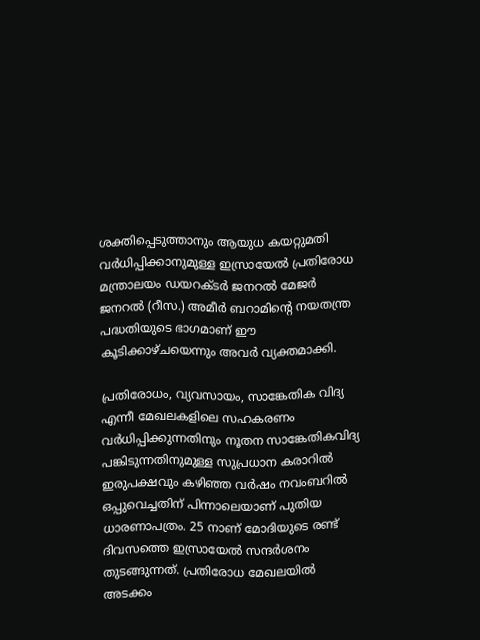ശക്തിപ്പെടുത്താനും ആയുധ കയറ്റുമതി വർധിപ്പിക്കാനുമുള്ള ഇസ്രായേൽ പ്രതിരോധ മന്ത്രാലയം ഡയറക്ടർ ജനറൽ മേജർ ജനറൽ (റീസ.) അമീർ ബറാമിന്റെ നയതന്ത്ര പദ്ധതിയുടെ ഭാഗമാണ് ഈ കൂടിക്കാഴ്ചയെന്നും അവർ വ്യക്തമാക്കി.

പ്രതിരോധം, വ്യവസായം, സാങ്കേതിക വിദ്യ എന്നീ മേഖലകളിലെ സഹകരണം വർധിപ്പിക്കുന്നതിനും നൂതന സാങ്കേതികവിദ്യ പങ്കിടുന്നതിനുമുള്ള സുപ്രധാന കരാറിൽ ഇരുപക്ഷവും കഴിഞ്ഞ വർഷം നവംബറിൽ ഒപ്പുവെച്ചതിന് പിന്നാലെയാണ് പുതിയ ധാരണാപത്രം. 25 നാണ് മോദിയുടെ രണ്ട് ദിവസത്തെ ഇസ്രായേൽ സന്ദർശനം തുടങ്ങുന്നത്. പ്രതിരോധ മേഖലയിൽ അടക്കം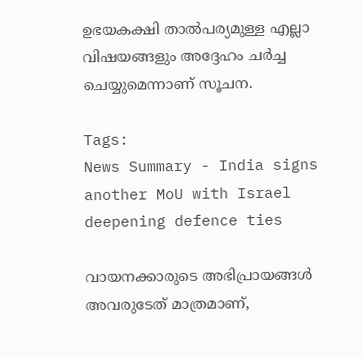ഉഭയകക്ഷി താൽപര്യമുള്ള എല്ലാ വിഷയങ്ങളും അദ്ദേഹം ചർച്ച ചെയ്യുമെന്നാണ് സൂചന.

Tags:
News Summary - India signs another MoU with Israel deepening defence ties

വായനക്കാരുടെ അഭിപ്രായങ്ങള്‍ അവരുടേത് മാത്രമാണ്,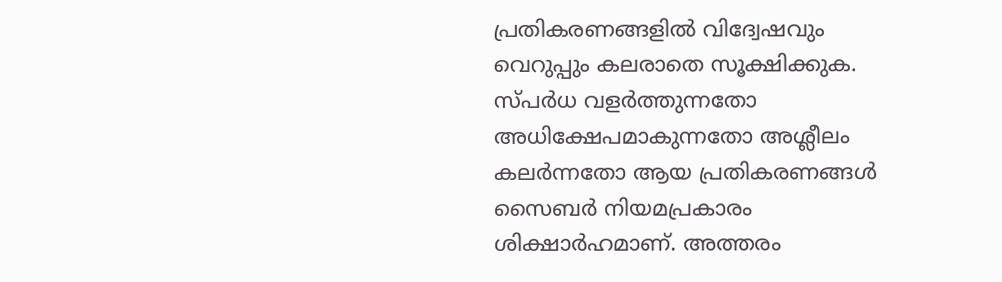പ്രതികരണങ്ങളിൽ വിദ്വേഷവും വെറുപ്പും കലരാതെ സൂക്ഷിക്കുക. സ്പർധ വളർത്തുന്നതോ അധിക്ഷേപമാകുന്നതോ അശ്ലീലം കലർന്നതോ ആയ പ്രതികരണങ്ങൾ സൈബർ നിയമപ്രകാരം ശിക്ഷാർഹമാണ്. അത്തരം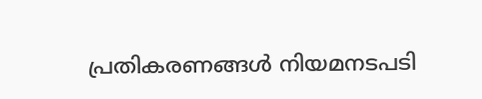പ്രതികരണങ്ങൾ നിയമനടപടി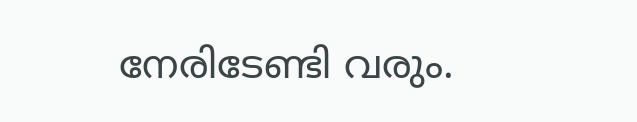നേരിടേണ്ടി വരും.